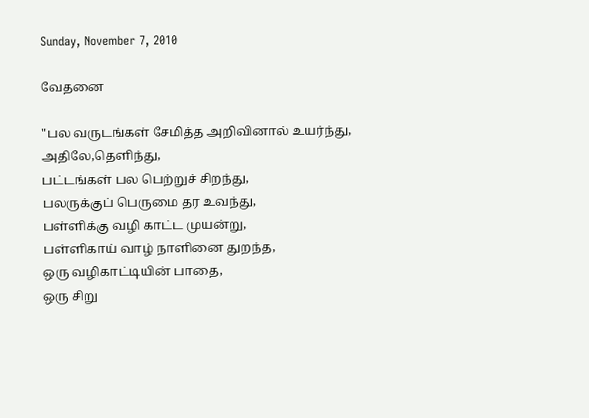Sunday, November 7, 2010

வேதனை

"பல வருடங்கள் சேமித்த அறிவினால் உயர்ந்து,
அதிலே,தெளிந்து,
பட்டங்கள் பல பெற்றுச் சிறந்து,
பலருக்குப் பெருமை தர உவந்து,
பள்ளிக்கு வழி காட்ட முயன்று,
பள்ளிகாய் வாழ் நாளினை துறந்த,
ஒரு வழிகாட்டியின் பாதை,
ஒரு சிறு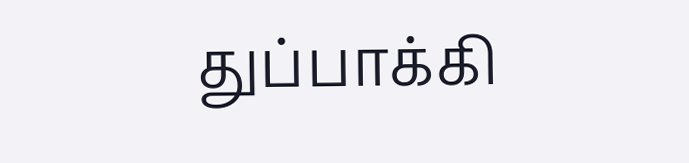துப்பாக்கி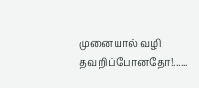முனையால் வழி தவறிப்போனதோ!......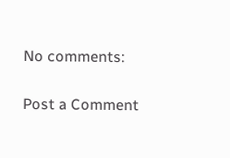No comments:

Post a Comment